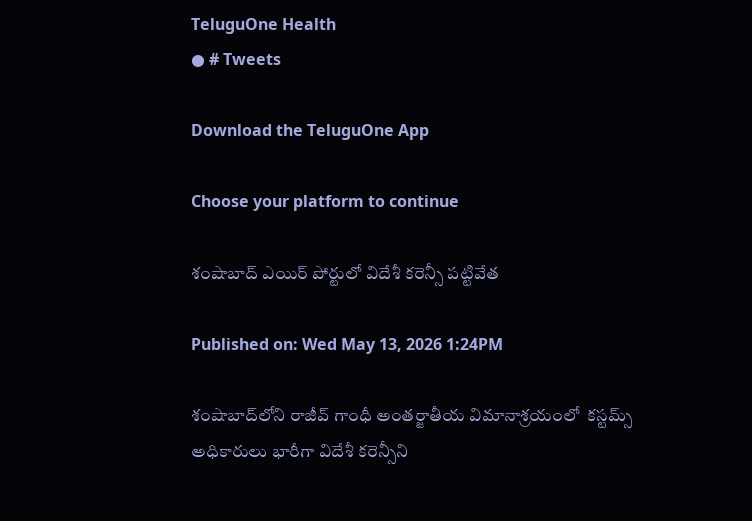TeluguOne Health
● # Tweets

Download the TeluguOne App

Choose your platform to continue

శంషాబాద్ ఎయిర్ పోర్టులో విదేశీ కరెన్సీ పట్టివేత

Published on: Wed May 13, 2026 1:24PM

శంషాబాద్‌లోని రాజీవ్ గాంధీ అంతర్జాతీయ విమానాశ్రయంలో  కస్టమ్స్ అధికారులు భారీగా విదేశీ కరెన్సీని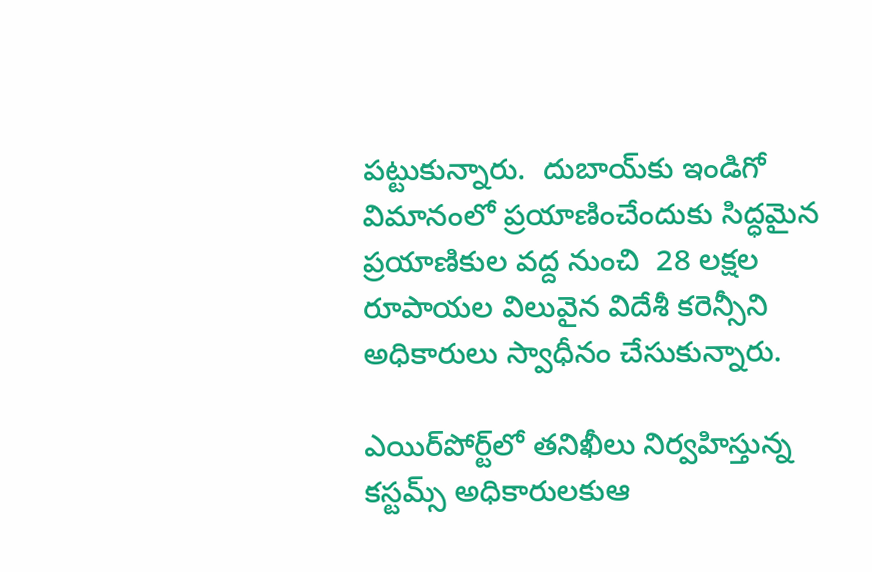పట్టుకున్నారు.  దుబాయ్‌కు ఇండిగో విమానంలో ప్రయాణించేందుకు సిద్ధమైన ప్రయాణికుల వద్ద నుంచి  28 లక్షల రూపాయల విలువైన విదేశీ కరెన్సీని అధికారులు స్వాధీనం చేసుకున్నారు.

ఎయిర్‌పోర్ట్‌లో తనిఖీలు నిర్వహిస్తున్న కస్టమ్స్ అధికారులకుఆ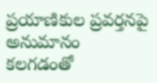ప్రయాణికుల ప్రవర్తనపై అనుమానం కలగడంతో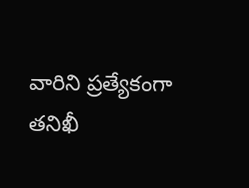వారిని ప్రత్యేకంగా తనిఖీ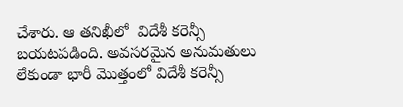చేశారు. ఆ తనిఖీలో  విదేశీ కరెన్సీ బయటపడింది. అవసరమైన అనుమతులు లేకుండా భారీ మొత్తంలో విదేశీ కరెన్సీ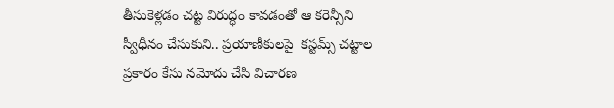తీసుకెళ్లడం చట్ట విరుద్ధం కావడంతో ఆ కరెన్సీని స్వీధీనం చేసుకుని.. ప్రయాణీకులపై  కస్టమ్స్ చట్టాల ప్రకారం కేసు నమోదు చేసి విచారణ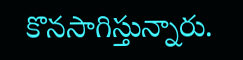కొనసాగిస్తున్నారు.